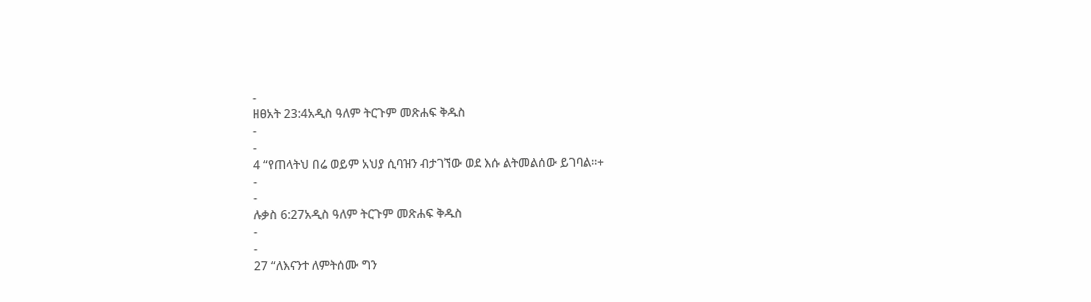-
ዘፀአት 23:4አዲስ ዓለም ትርጉም መጽሐፍ ቅዱስ
-
-
4 “የጠላትህ በሬ ወይም አህያ ሲባዝን ብታገኘው ወደ እሱ ልትመልሰው ይገባል።+
-
-
ሉቃስ 6:27አዲስ ዓለም ትርጉም መጽሐፍ ቅዱስ
-
-
27 “ለእናንተ ለምትሰሙ ግን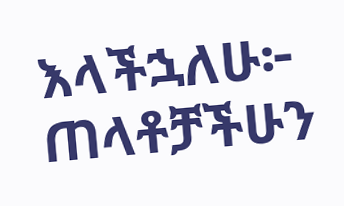እላችኋለሁ፦ ጠላቶቻችሁን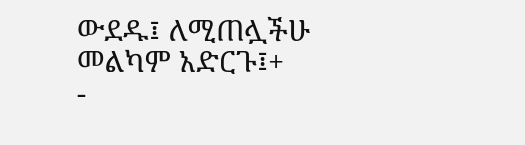ውደዱ፤ ለሚጠሏችሁ መልካም አድርጉ፤+
-